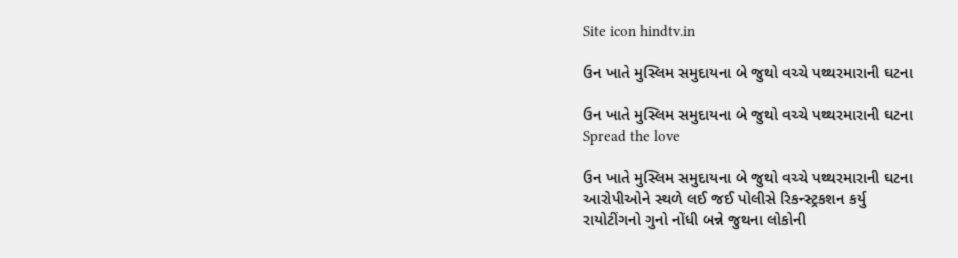Site icon hindtv.in

ઉન ખાતે મુસ્લિમ સમુદાયના બે જુથો વચ્ચે પથ્થરમારાની ઘટના

ઉન ખાતે મુસ્લિમ સમુદાયના બે જુથો વચ્ચે પથ્થરમારાની ઘટના
Spread the love

ઉન ખાતે મુસ્લિમ સમુદાયના બે જુથો વચ્ચે પથ્થરમારાની ઘટના
આરોપીઓને સ્થળે લઈ જઈ પોલીસે રિકન્સ્ટ્રકશન કર્યુ
રાયોટીંગનો ગુનો નોંધી બન્ને જુથના લોકોની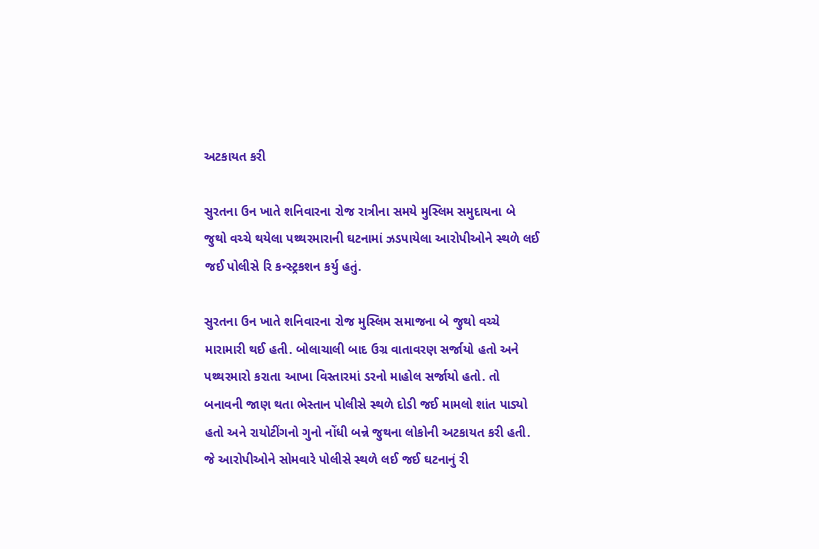અટકાયત કરી

સુરતના ઉન ખાતે શનિવારના રોજ રાત્રીના સમયે મુસ્લિમ સમુદાયના બે જુથો વચ્ચે થયેલા પથ્થરમારાની ઘટનામાં ઝડપાયેલા આરોપીઓને સ્થળે લઈ જઈ પોલીસે રિ કન્સ્ટ્રકશન કર્યુ હતું.

સુરતના ઉન ખાતે શનિવારના રોજ મુસ્લિમ સમાજના બે જુથો વચ્ચે મારામારી થઈ હતી. બોલાચાલી બાદ ઉગ્ર વાતાવરણ સર્જાયો હતો અને પથ્થરમારો કરાતા આખા વિસ્તારમાં ડરનો માહોલ સર્જાયો હતો. તો બનાવની જાણ થતા ભેસ્તાન પોલીસે સ્થળે દોડી જઈ મામલો શાંત પાડ્યો હતો અને રાયોટીંગનો ગુનો નોંધી બન્ને જુથના લોકોની અટકાયત કરી હતી. જે આરોપીઓને સોમવારે પોલીસે સ્થળે લઈ જઈ ઘટનાનું રી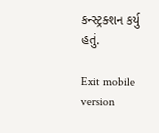કન્સ્ટ્રક્શન કર્યુ હતું.

Exit mobile version